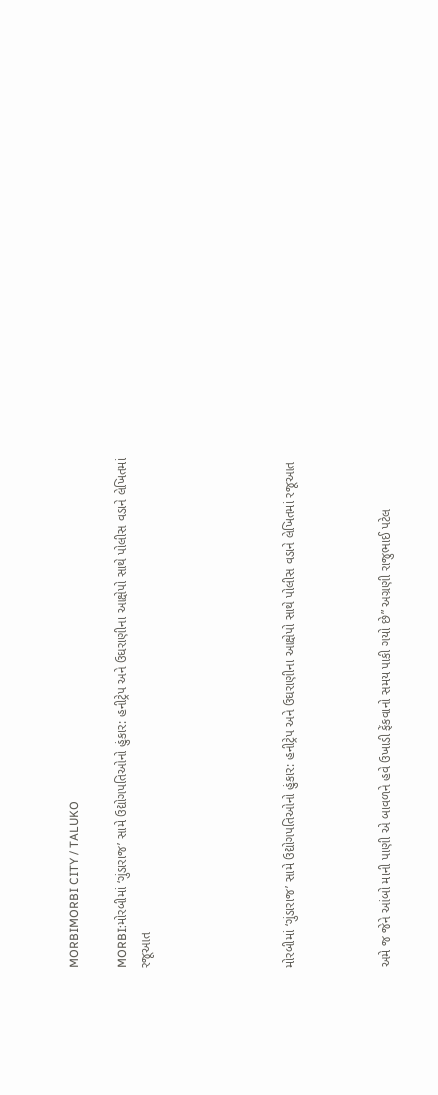MORBIMORBI CITY / TALUKO

MORBI:મોરબીમાં ‘ગુંડારાજ’ સામે ઉદ્યોગપતિઓનો હુંકાર: હનીટ્રેપ અને ઉઘરાણીના આક્ષેપો સાથે પોલીસ વડાને લેખિતમાં રજૂઆત





મોરબીમાં ‘ગુંડારાજ’ સામે ઉદ્યોગપતિઓનો હુંકાર: હનીટ્રેપ અને ઉઘરાણીના આક્ષેપો સાથે પોલીસ વડાને લેખિતમાં રજૂઆત



અમે જ જેને આંબો માની પાણી એ બાવળને હવે ઉખાડી ફેંકવાનો સમય પાકી ગયો છે” અગ્રણી રાજુભાઈ પટેલ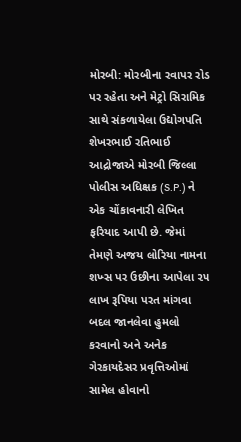મોરબી: મોરબીના રવાપર રોડ પર રહેતા અને મેટ્રો સિરામિક સાથે સંકળાયેલા ઉદ્યોગપતિ શેખરભાઈ રતિભાઈ આદ્રોજાએ મોરબી જિલ્લા પોલીસ અધિક્ષક (S.P.) ને એક ચોંકાવનારી લેખિત ફરિયાદ આપી છે. જેમાં તેમણે અજય લોરિયા નામના શખ્સ પર ઉછીના આપેલા ૨૫ લાખ રૂપિયા પરત માંગવા બદલ જાનલેવા હુમલો કરવાનો અને અનેક ગેરકાયદેસર પ્રવૃત્તિઓમાં સામેલ હોવાનો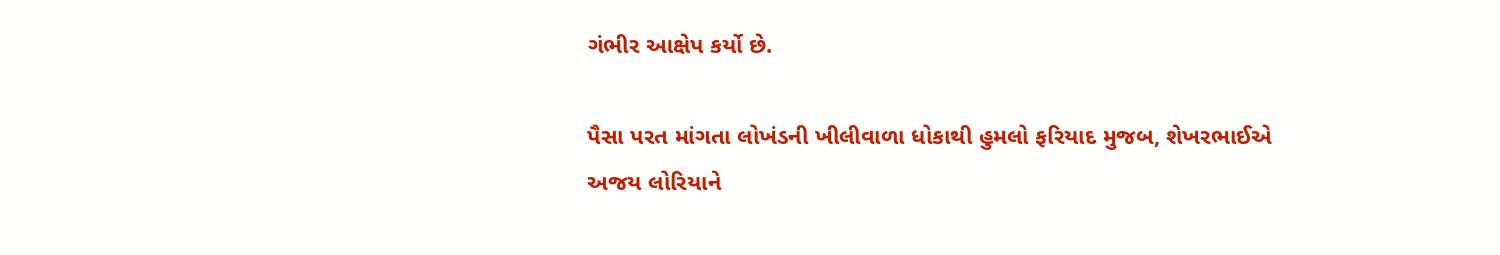ગંભીર આક્ષેપ કર્યો છે.

પૈસા પરત માંગતા લોખંડની ખીલીવાળા ધોકાથી હુમલો ફરિયાદ મુજબ, શેખરભાઈએ અજય લોરિયાને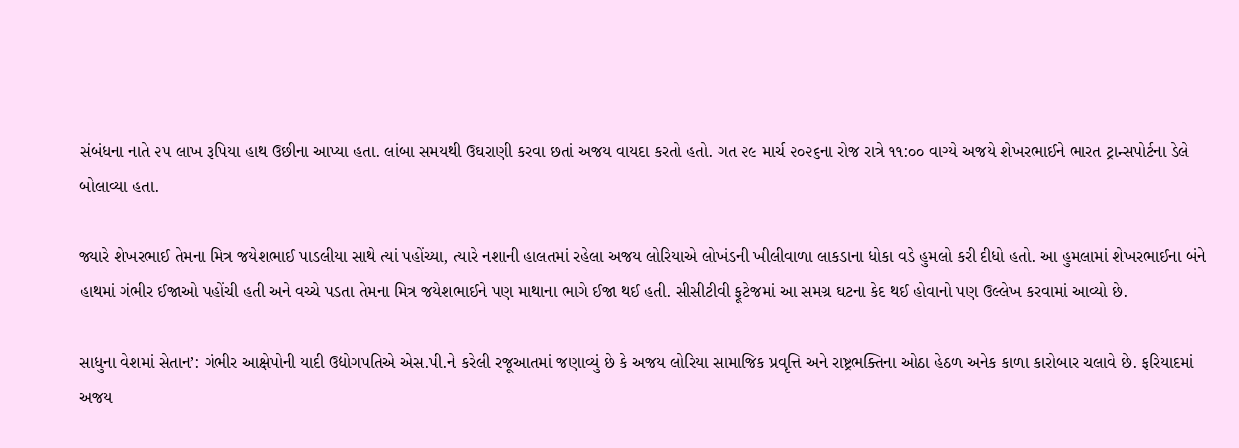સંબંધના નાતે ૨૫ લાખ રૂપિયા હાથ ઉછીના આપ્યા હતા. લાંબા સમયથી ઉઘરાણી કરવા છતાં અજય વાયદા કરતો હતો. ગત ૨૯ માર્ચ ૨૦૨૬ના રોજ રાત્રે ૧૧:૦૦ વાગ્યે અજયે શેખરભાઈને ભારત ટ્રાન્સપોર્ટના ડેલે બોલાવ્યા હતા.

જ્યારે શેખરભાઈ તેમના મિત્ર જયેશભાઈ પાડલીયા સાથે ત્યાં પહોંચ્યા, ત્યારે નશાની હાલતમાં રહેલા અજય લોરિયાએ લોખંડની ખીલીવાળા લાકડાના ધોકા વડે હુમલો કરી દીધો હતો. આ હુમલામાં શેખરભાઈના બંને હાથમાં ગંભીર ઈજાઓ પહોંચી હતી અને વચ્ચે પડતા તેમના મિત્ર જયેશભાઈને પણ માથાના ભાગે ઈજા થઈ હતી. સીસીટીવી ફૂટેજમાં આ સમગ્ર ઘટના કેદ થઈ હોવાનો પણ ઉલ્લેખ કરવામાં આવ્યો છે.

સાધુના વેશમાં સેતાન’: ગંભીર આક્ષેપોની યાદી ઉદ્યોગપતિએ એસ.પી.ને કરેલી રજૂઆતમાં જણાવ્યું છે કે અજય લોરિયા સામાજિક પ્રવૃત્તિ અને રાષ્ટ્રભક્તિના ઓઠા હેઠળ અનેક કાળા કારોબાર ચલાવે છે. ફરિયાદમાં અજય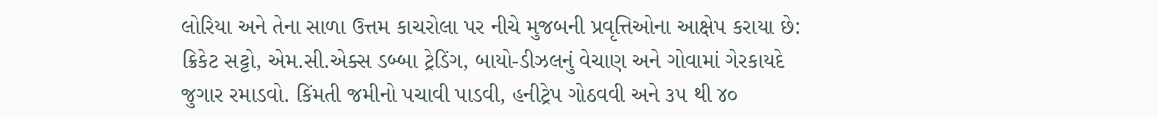લોરિયા અને તેના સાળા ઉત્તમ કાચરોલા પર નીચે મુજબની પ્રવૃત્તિઓના આક્ષેપ કરાયા છે: ક્રિકેટ સટ્ટો, એમ.સી.એક્સ ડબ્બા ટ્રેડિંગ, બાયો-ડીઝલનું વેચાણ અને ગોવામાં ગેરકાયદે જુગાર રમાડવો. કિંમતી જમીનો પચાવી પાડવી, હનીટ્રેપ ગોઠવવી અને ૩૫ થી ૪૦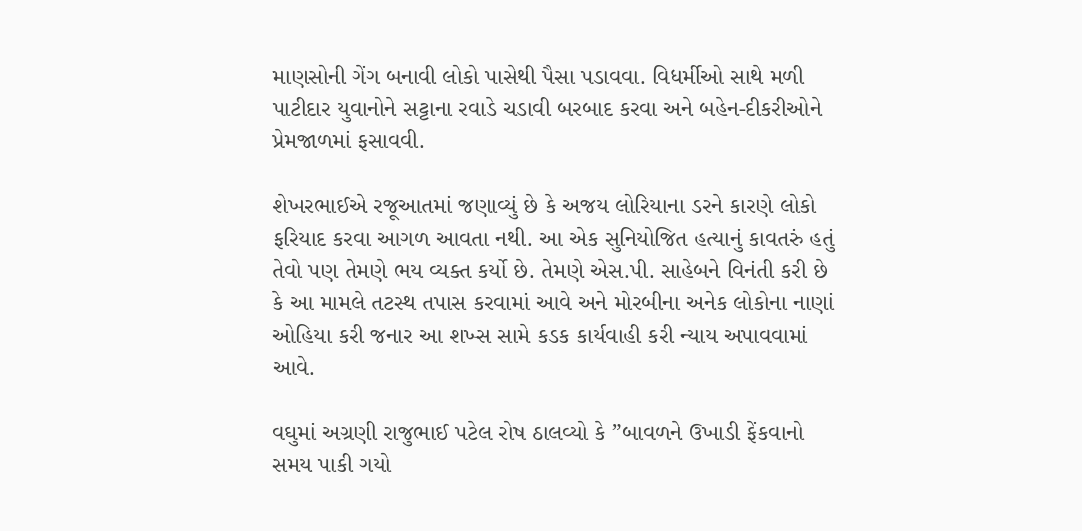માણસોની ગેંગ બનાવી લોકો પાસેથી પૈસા પડાવવા. વિધર્મીઓ સાથે મળી પાટીદાર યુવાનોને સટ્ટાના રવાડે ચડાવી બરબાદ કરવા અને બહેન-દીકરીઓને પ્રેમજાળમાં ફસાવવી.

શેખરભાઈએ રજૂઆતમાં જણાવ્યું છે કે અજય લોરિયાના ડરને કારણે લોકો ફરિયાદ કરવા આગળ આવતા નથી. આ એક સુનિયોજિત હત્યાનું કાવતરું હતું તેવો પણ તેમણે ભય વ્યક્ત કર્યો છે. તેમણે એસ.પી. સાહેબને વિનંતી કરી છે કે આ મામલે તટસ્થ તપાસ કરવામાં આવે અને મોરબીના અનેક લોકોના નાણાં ઓહિયા કરી જનાર આ શખ્સ સામે કડક કાર્યવાહી કરી ન્યાય અપાવવામાં આવે.

વઘુમાં અગ્રણી રાજુભાઈ પટેલ રોષ ઠાલવ્યો કે ”બાવળને ઉખાડી ફેંકવાનો સમય પાકી ગયો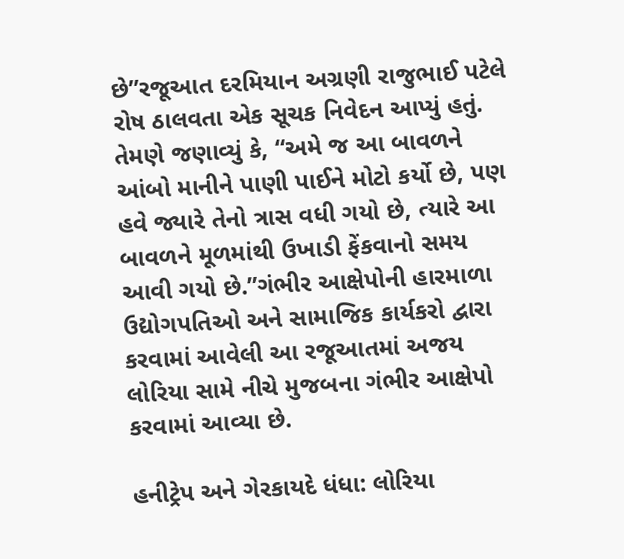છે”રજૂઆત દરમિયાન અગ્રણી રાજુભાઈ પટેલે રોષ ઠાલવતા એક સૂચક નિવેદન આપ્યું હતું. તેમણે જણાવ્યું કે, “અમે જ આ બાવળને આંબો માનીને પાણી પાઈને મોટો કર્યો છે, પણ હવે જ્યારે તેનો ત્રાસ વધી ગયો છે, ત્યારે આ બાવળને મૂળમાંથી ઉખાડી ફેંકવાનો સમય આવી ગયો છે.”ગંભીર આક્ષેપોની હારમાળા ઉદ્યોગપતિઓ અને સામાજિક કાર્યકરો દ્વારા કરવામાં આવેલી આ રજૂઆતમાં અજય લોરિયા સામે નીચે મુજબના ગંભીર આક્ષેપો કરવામાં આવ્યા છે.

હનીટ્રેપ અને ગેરકાયદે ધંધા: લોરિયા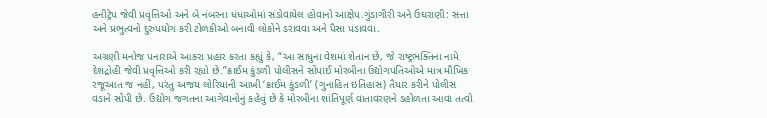હનીટ્રેપ જેવી પ્રવૃત્તિઓ અને બે નંબરના ધંધાઓમાં સંડોવાયેલ હોવાનો આક્ષેપ.ગુંડાગીરી અને ઉઘરાણી: સત્તા અને પ્રભુત્વનો દુરુપયોગ કરી ટોળકીઓ બનાવી લોકોને ડરાવવા અને પૈસા પડાવવા.

અગ્રણી મનોજ પનારાએ આકરા પ્રહાર કરતા કહ્યું કે, “આ સાધુના વેશમાં શેતાન છે, જે રાષ્ટ્રભક્તિના નામે દેશદ્રોહી જેવી પ્રવૃત્તિઓ કરી રહ્યો છે.”ક્રાઈમ કુંડળી પોલીસને સોંપાઈ મોરબીના ઉદ્યોગપતિઓએ માત્ર મૌખિક રજૂઆત જ નહીં, પરંતુ અજય લોરિયાની આખી ‘ક્રાઈમ કુંડળી’ (ગુનાહિત ઇતિહાસ) તૈયાર કરીને પોલીસ વડાને સોંપી છે. ઉદ્યોગ જગતના આગેવાનોનું કહેવું છે કે મોરબીના શાંતિપૂર્ણ વાતાવરણને ડહોળતા આવા તત્વો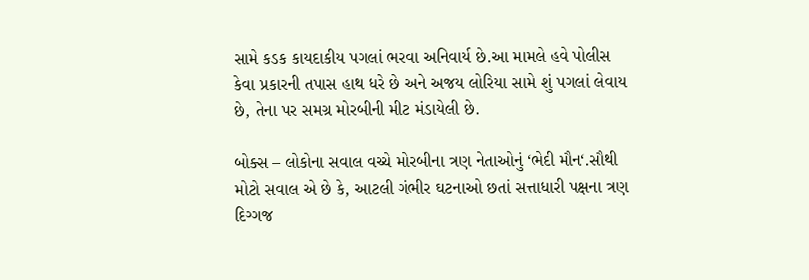સામે કડક કાયદાકીય પગલાં ભરવા અનિવાર્ય છે.આ મામલે હવે પોલીસ કેવા પ્રકારની તપાસ હાથ ધરે છે અને અજય લોરિયા સામે શું પગલાં લેવાય છે, તેના પર સમગ્ર મોરબીની મીટ મંડાયેલી છે.

બોક્સ – લોકોના સવાલ વચ્ચે મોરબીના ત્રણ નેતાઓનું ‘ભેદી મૌન‘.સૌથી મોટો સવાલ એ છે કે, આટલી ગંભીર ઘટનાઓ છતાં સત્તાધારી પક્ષના ત્રણ દિગ્ગજ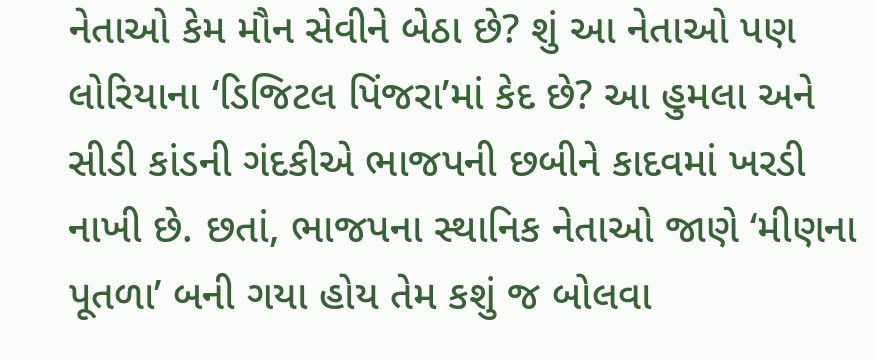નેતાઓ કેમ મૌન સેવીને બેઠા છે? શું આ નેતાઓ પણ લોરિયાના ‘ડિજિટલ પિંજરા’માં કેદ છે? આ હુમલા અને સીડી કાંડની ગંદકીએ ભાજપની છબીને કાદવમાં ખરડી નાખી છે. છતાં, ભાજપના સ્થાનિક નેતાઓ જાણે ‘મીણના પૂતળા’ બની ગયા હોય તેમ કશું જ બોલવા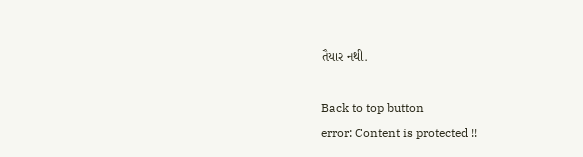તૈયાર નથી.

Back to top button
error: Content is protected !!